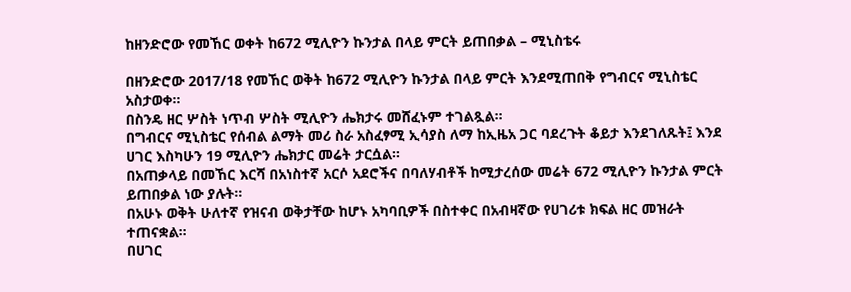ከዘንድሮው የመኸር ወቀት ከ672 ሚሊዮን ኩንታል በላይ ምርት ይጠበቃል – ሚኒስቴሩ

በዘንድሮው 2017/18 የመኸር ወቅት ከ672 ሚሊዮን ኩንታል በላይ ምርት እንደሚጠበቅ የግብርና ሚኒስቴር አስታወቀ።
በስንዴ ዘር ሦስት ነጥብ ሦስት ሚሊዮን ሔክታሩ መሸፈኑም ተገልጿል።
በግብርና ሚኒስቴር የሰብል ልማት መሪ ስራ አስፈፃሚ ኢሳያስ ለማ ከኢዜአ ጋር ባደረጉት ቆይታ እንደገለጹት፤ እንደ ሀገር እስካሁን 19 ሚሊዮን ሔክታር መሬት ታርሷል።
በአጠቃላይ በመኸር እርሻ በአነስተኛ አርሶ አደሮችና በባለሃብቶች ከሚታረሰው መሬት 672 ሚሊዮን ኩንታል ምርት ይጠበቃል ነው ያሉት።
በአሁኑ ወቅት ሁለተኛ የዝናብ ወቅታቸው ከሆኑ አካባቢዎች በስተቀር በአብዛኛው የሀገሪቱ ክፍል ዘር መዝራት ተጠናቋል።
በሀገር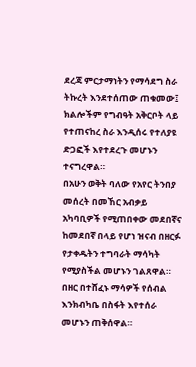ደረጃ ምርታማነትን የማሳደግ ስራ ትኩረት እንደተሰጠው ጠቁመው፤ ክልሎችም የግብዓት አቅርቦት ላይ የተጠናከረ ስራ እንዲሰሩ የተለያዩ ድጋፎች እየተደረጉ መሆኑን ተናግረዋል።
በአሁን ወቅት ባለው የአየር ትንበያ መሰረት በመኸር አብቃይ አካባቢዎች የሚጠበቀው መደበኛና ከመደበኛ በላይ የሆነ ዝናብ በዘርፉ የታቀዱትን ተግባራት ማሳካት የሚያስችል መሆኑን ገልጸዋል።
በዘር በተሸፈኑ ማሳዎች የሰብል እንክብካቤ በስፋት እየተሰራ መሆኑን ጠቅሰዋል።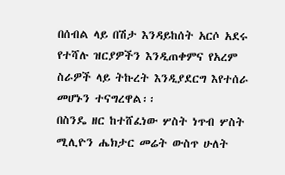በሰብል ላይ በሽታ እንዳይከሰት አርሶ አደሩ የተሻሉ ዝርያዎችን እንዲጠቀምና የአረም ስራዎች ላይ ትኩረት እንዲያደርግ እየተሰራ መሆኑን ተናግረዋል፡፡
በስንዴ ዘር ከተሸፈነው ሦስት ነጥብ ሦስት ሚሊዮን ሔክታር መሬት ውስጥ ሁለት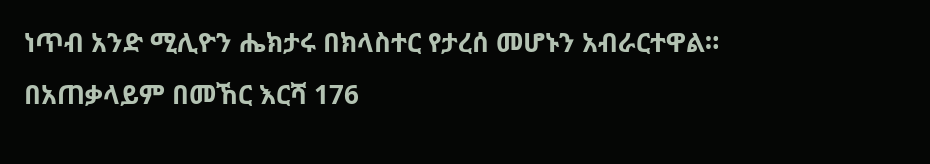ነጥብ አንድ ሚሊዮን ሔክታሩ በክላስተር የታረሰ መሆኑን አብራርተዋል።
በአጠቃላይም በመኸር እርሻ 176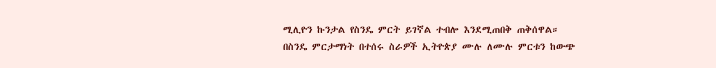ሚሊዮን ኩንታል የስንዴ ምርት ይገኛል ተብሎ እንደሚጠበቅ ጠቅሰዋል።
በስንዴ ምርታማነት በተሰሩ ስራዎች ኢትዮጵያ ሙሉ ለሙሉ ምርቱን ከውጭ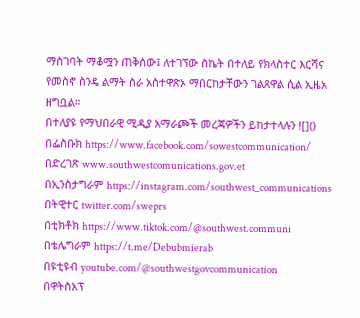ማስገባት ማቆሟን ጠቅሰው፤ ለተገኘው ስኬት በተለይ የክላስተር እርሻና የመስኖ ስንዴ ልማት ስራ አስተዋጽኦ ማበርከታቸውን ገልጸዋል ሲል ኢዜአ ዘግቧል።
በተለያዩ የማህበራዊ ሚዲያ አማራጮች መረጃዎችን ይከታተላሉን ![]()
በፌስቡክ https://www.facebook.com/sowestcommunication/
በድረገጽ www.southwestcomunications.gov.et
በኢንስታግራም https://instagram.com/southwest_communications
በትዊተር twitter.com/sweprs
በቲክቶክ https://www.tiktok.com/@southwest.communi
በቴሌግራም https://t.me/Debubmierab
በዩቲዩብ youtube.com/@southwestgovcommunication
በዋትስአፕ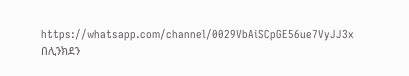https://whatsapp.com/channel/0029VbAiSCpGE56ue7VyJJ3x
በሊንክደን